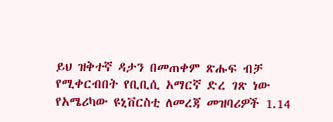ይህ ዝቅተኛ ዳታን በመጠቀም ጽሑፍ ብቻ የሚቀርብበት የቢቢሲ አማርኛ ድረ ገጽ ነው
የአሜሪካው ዩኒቨርስቲ ለመረጃ መዝባሪዎች 1.14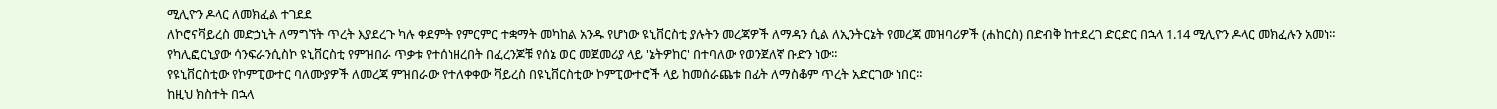ሚሊዮን ዶላር ለመክፈል ተገደደ
ለኮሮናቫይረስ መድኃኒት ለማግኘት ጥረት እያደረጉ ካሉ ቀደምት የምርምር ተቋማት መካከል አንዱ የሆነው ዩኒቨርስቲ ያሉትን መረጃዎች ለማዳን ሲል ለኢንትርኔት የመረጃ መዝባሪዎች (ሐከርስ) በድብቅ ከተደረገ ድርድር በኋላ 1.14 ሚሊዮን ዶላር መክፈሉን አመነ።
የካሊፎርኒያው ሳንፍራንሲስኮ ዩኒቨርስቲ የምዝበራ ጥቃቱ የተሰነዘረበት በፈረንጆቹ የሰኔ ወር መጀመሪያ ላይ 'ኔትዎከር' በተባለው የወንጀለኛ ቡድን ነው።
የዩኒቨርስቲው የኮምፒውተር ባለሙያዎች ለመረጃ ምዝበራው የተለቀቀው ቫይረስ በዩኒቨርስቲው ኮምፒውተሮች ላይ ከመሰራጨቱ በፊት ለማስቆም ጥረት አድርገው ነበር።
ከዚህ ክስተት በኋላ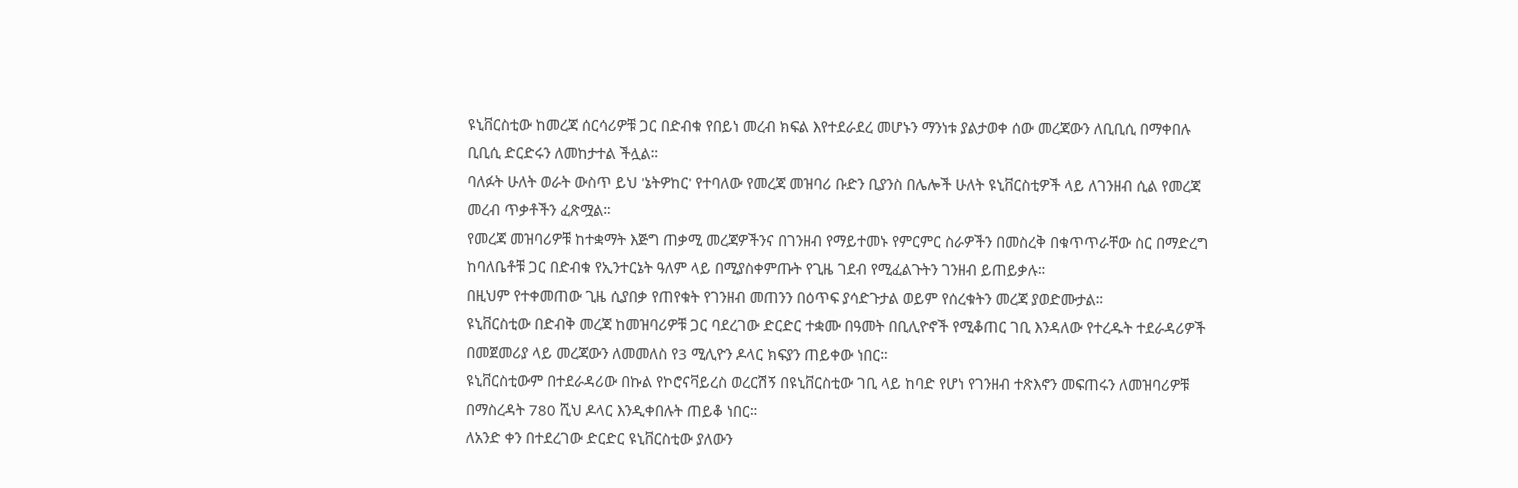ዩኒቨርስቲው ከመረጃ ሰርሳሪዎቹ ጋር በድብቁ የበይነ መረብ ክፍል እየተደራደረ መሆኑን ማንነቱ ያልታወቀ ሰው መረጃውን ለቢቢሲ በማቀበሉ ቢቢሲ ድርድሩን ለመከታተል ችሏል።
ባለፉት ሁለት ወራት ውስጥ ይህ 'ኔትዎከር' የተባለው የመረጃ መዝባሪ ቡድን ቢያንስ በሌሎች ሁለት ዩኒቨርስቲዎች ላይ ለገንዘብ ሲል የመረጃ መረብ ጥቃቶችን ፈጽሟል።
የመረጃ መዝባሪዎቹ ከተቋማት እጅግ ጠቃሚ መረጃዎችንና በገንዘብ የማይተመኑ የምርምር ስራዎችን በመስረቅ በቁጥጥራቸው ስር በማድረግ ከባለቤቶቹ ጋር በድብቁ የኢንተርኔት ዓለም ላይ በሚያስቀምጡት የጊዜ ገደብ የሚፈልጉትን ገንዘብ ይጠይቃሉ።
በዚህም የተቀመጠው ጊዜ ሲያበቃ የጠየቁት የገንዘብ መጠንን በዕጥፍ ያሳድጉታል ወይም የሰረቁትን መረጃ ያወድሙታል።
ዩኒቨርስቲው በድብቅ መረጃ ከመዝባሪዎቹ ጋር ባደረገው ድርድር ተቋሙ በዓመት በቢሊዮኖች የሚቆጠር ገቢ እንዳለው የተረዱት ተደራዳሪዎች በመጀመሪያ ላይ መረጃውን ለመመለስ የ3 ሚሊዮን ዶላር ክፍያን ጠይቀው ነበር።
ዩኒቨርስቲውም በተደራዳሪው በኩል የኮሮናቫይረስ ወረርሽኝ በዩኒቨርስቲው ገቢ ላይ ከባድ የሆነ የገንዘብ ተጽእኖን መፍጠሩን ለመዝባሪዎቹ በማስረዳት 780 ሺህ ዶላር እንዲቀበሉት ጠይቆ ነበር።
ለአንድ ቀን በተደረገው ድርድር ዩኒቨርስቲው ያለውን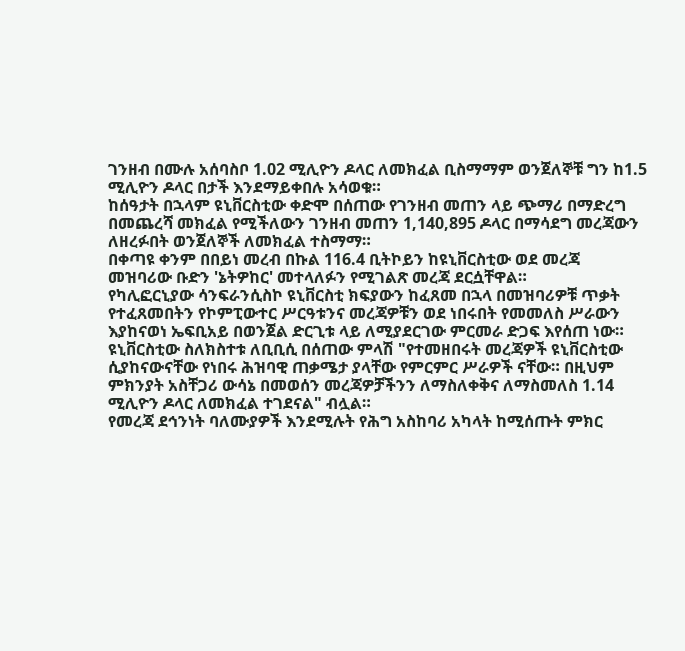ገንዘብ በሙሉ አሰባስቦ 1.02 ሚሊዮን ዶላር ለመክፈል ቢስማማም ወንጀለኞቹ ግን ከ1.5 ሚሊዮን ዶላር በታች እንደማይቀበሉ አሳወቁ።
ከሰዓታት በኋላም ዩኒቨርስቲው ቀድሞ በሰጠው የገንዘብ መጠን ላይ ጭማሪ በማድረግ በመጨረሻ መክፈል የሚችለውን ገንዘብ መጠን 1,140,895 ዶላር በማሳደግ መረጃውን ለዘረፉበት ወንጀለኞች ለመክፈል ተስማማ።
በቀጣዩ ቀንም በበይነ መረብ በኩል 116.4 ቢትኮይን ከዩኒቨርስቲው ወደ መረጃ መዝባሪው ቡድን 'ኔትዎከር' መተላለፉን የሚገልጽ መረጃ ደርሷቸዋል።
የካሊፎርኒያው ሳንፍራንሲስኮ ዩኒቨርስቲ ክፍያውን ከፈጸመ በኋላ በመዝባሪዎቹ ጥቃት የተፈጸመበትን የኮምፒውተር ሥርዓቱንና መረጃዎቹን ወደ ነበሩበት የመመለስ ሥራውን እያከናወነ ኤፍቢአይ በወንጀል ድርጊቱ ላይ ለሚያደርገው ምርመራ ድጋፍ እየሰጠ ነው።
ዩኒቨርስቲው ስለክስተቱ ለቢቢሲ በሰጠው ምላሽ "የተመዘበሩት መረጃዎች ዩኒቨርስቲው ሲያከናውናቸው የነበሩ ሕዝባዊ ጠቃሜታ ያላቸው የምርምር ሥራዎች ናቸው። በዚህም ምክንያት አስቸጋሪ ውሳኔ በመወሰን መረጃዎቻችንን ለማስለቀቅና ለማስመለስ 1.14 ሚሊዮን ዶላር ለመክፈል ተገደናል" ብሏል።
የመረጃ ደኅንነት ባለሙያዎች እንደሚሉት የሕግ አስከባሪ አካላት ከሚሰጡት ምክር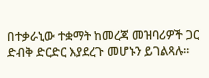በተቃራኒው ተቋማት ከመረጃ መዝባሪዎች ጋር ድብቅ ድርድር እያደረጉ መሆኑን ይገልጻሉ።